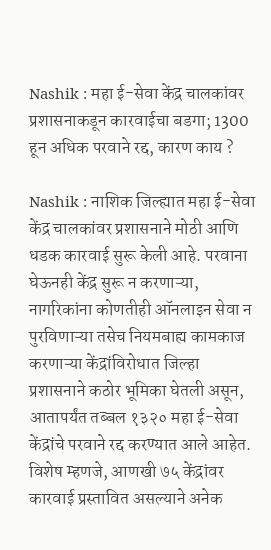Nashik : महा ई-सेवा केंद्र चालकांवर प्रशासनाकडून कारवाईचा बडगा; 1300 हून अधिक परवाने रद्द, कारण काय ?

Nashik : नाशिक जिल्ह्यात महा ई-सेवा केंद्र चालकांवर प्रशासनाने मोठी आणि धडक कारवाई सुरू केली आहे. परवाना घेऊनही केंद्र सुरू न करणाऱ्या, नागरिकांना कोणतीही ऑनलाइन सेवा न पुरविणाऱ्या तसेच नियमबाह्य कामकाज करणाऱ्या केंद्रांविरोधात जिल्हा प्रशासनाने कठोर भूमिका घेतली असून, आतापर्यंत तब्बल १३२० महा ई-सेवा केंद्रांचे परवाने रद्द करण्यात आले आहेत. विशेष म्हणजे, आणखी ७५ केंद्रांवर कारवाई प्रस्तावित असल्याने अनेक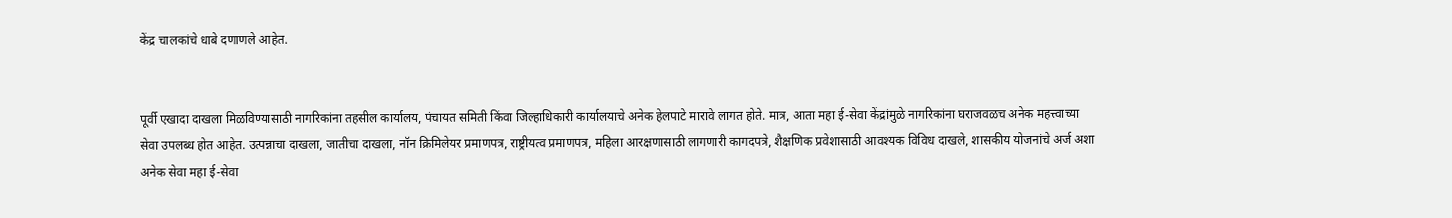केंद्र चालकांचे धाबे दणाणले आहेत.


पूर्वी एखादा दाखला मिळविण्यासाठी नागरिकांना तहसील कार्यालय, पंचायत समिती किंवा जिल्हाधिकारी कार्यालयाचे अनेक हेलपाटे मारावे लागत होते. मात्र, आता महा ई-सेवा केंद्रांमुळे नागरिकांना घराजवळच अनेक महत्त्वाच्या सेवा उपलब्ध होत आहेत. उत्पन्नाचा दाखला, जातीचा दाखला, नॉन क्रिमिलेयर प्रमाणपत्र, राष्ट्रीयत्व प्रमाणपत्र, महिला आरक्षणासाठी लागणारी कागदपत्रे, शैक्षणिक प्रवेशासाठी आवश्यक विविध दाखले, शासकीय योजनांचे अर्ज अशा अनेक सेवा महा ई-सेवा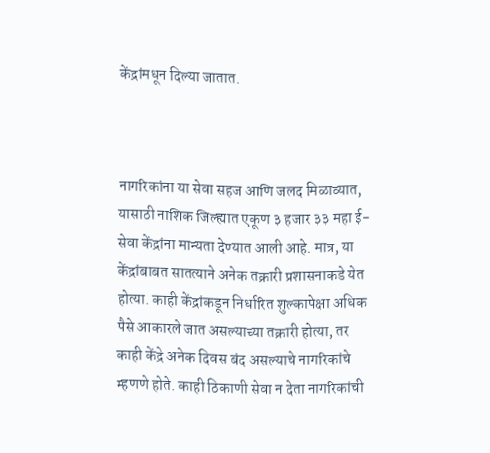केंद्रांमधून दिल्या जातात.



नागरिकांना या सेवा सहज आणि जलद मिळाव्यात, यासाठी नाशिक जिल्ह्यात एकूण ३ हजार ३३ महा ई-सेवा केंद्रांना मान्यता देण्यात आली आहे. मात्र, या केंद्रांबाबत सातत्याने अनेक तक्रारी प्रशासनाकडे येत होत्या. काही केंद्रांकडून निर्धारित शुल्कापेक्षा अधिक पैसे आकारले जात असल्याच्या तक्रारी होत्या, तर काही केंद्रे अनेक दिवस बंद असल्याचे नागरिकांचे म्हणणे होते. काही ठिकाणी सेवा न देता नागरिकांची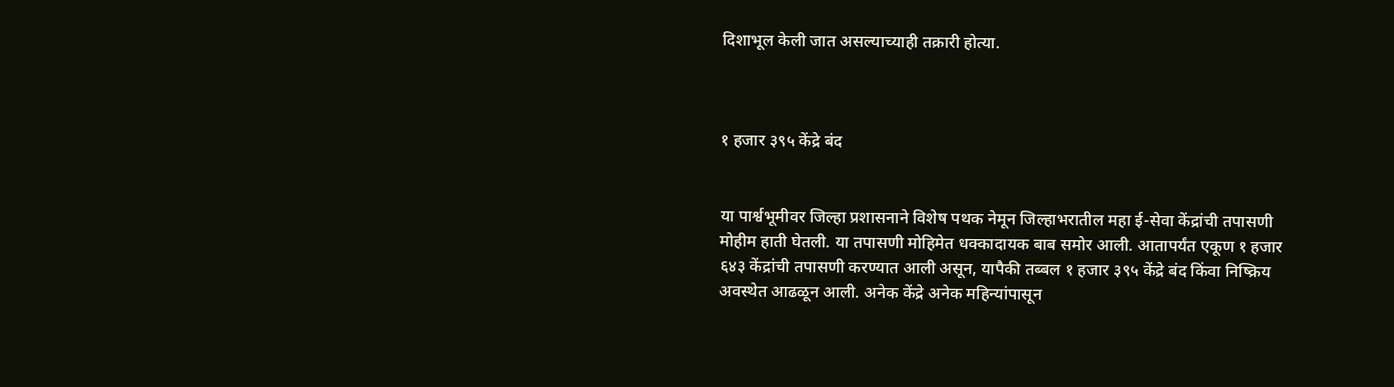दिशाभूल केली जात असल्याच्याही तक्रारी होत्या.



१ हजार ३९५ केंद्रे बंद


या पार्श्वभूमीवर जिल्हा प्रशासनाने विशेष पथक नेमून जिल्हाभरातील महा ई-सेवा केंद्रांची तपासणी मोहीम हाती घेतली. या तपासणी मोहिमेत धक्कादायक बाब समोर आली. आतापर्यंत एकूण १ हजार ६४३ केंद्रांची तपासणी करण्यात आली असून, यापैकी तब्बल १ हजार ३९५ केंद्रे बंद किंवा निष्क्रिय अवस्थेत आढळून आली. अनेक केंद्रे अनेक महिन्यांपासून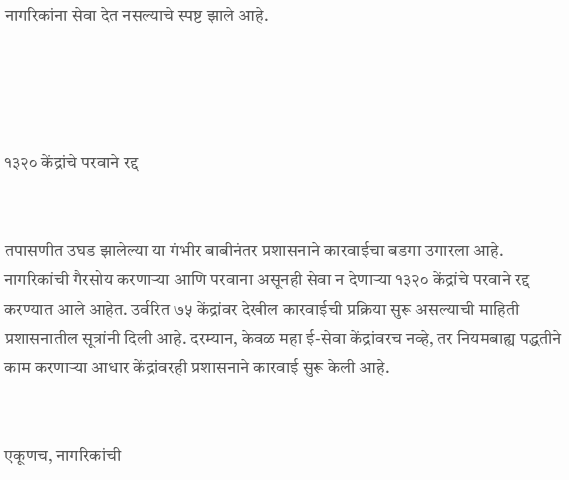नागरिकांना सेवा देत नसल्याचे स्पष्ट झाले आहे.




१३२० केंद्रांचे परवाने रद्द


तपासणीत उघड झालेल्या या गंभीर बाबीनंतर प्रशासनाने कारवाईचा बडगा उगारला आहे. नागरिकांची गैरसोय करणाऱ्या आणि परवाना असूनही सेवा न देणाऱ्या १३२० केंद्रांचे परवाने रद्द करण्यात आले आहेत. उर्वरित ७५ केंद्रांवर देखील कारवाईची प्रक्रिया सुरू असल्याची माहिती प्रशासनातील सूत्रांनी दिली आहे. दरम्यान, केवळ महा ई-सेवा केंद्रांवरच नव्हे, तर नियमबाह्य पद्धतीने काम करणाऱ्या आधार केंद्रांवरही प्रशासनाने कारवाई सुरू केली आहे.


एकूणच, नागरिकांची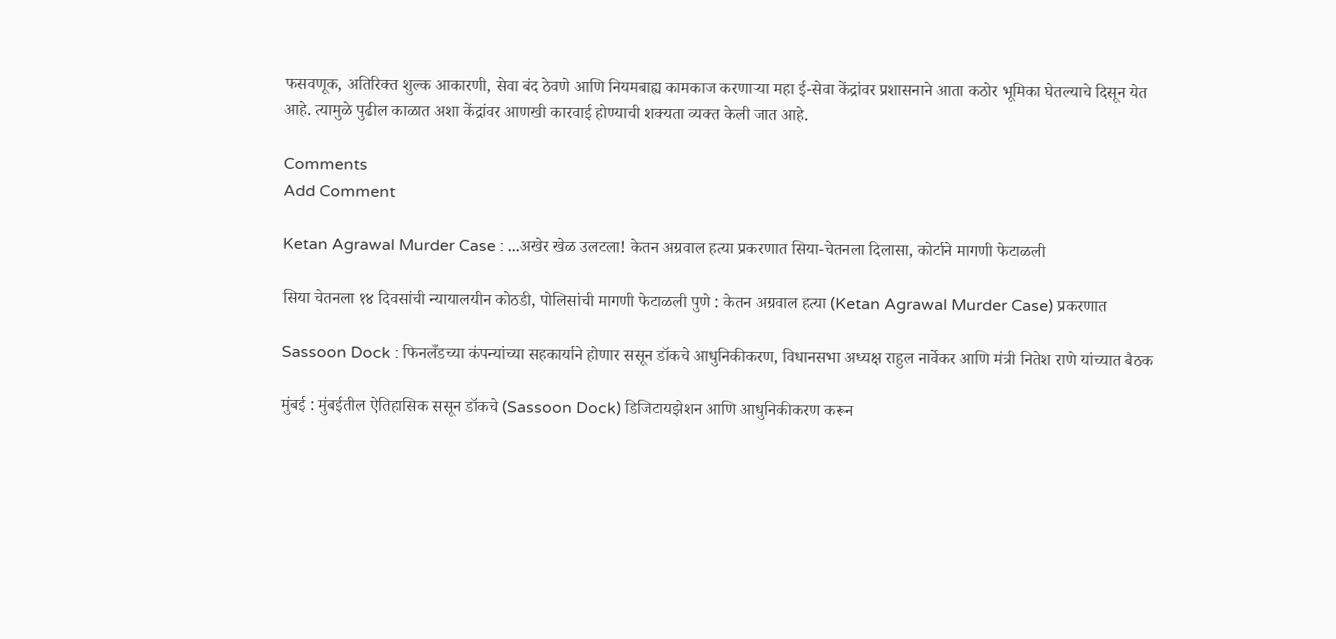फसवणूक, अतिरिक्त शुल्क आकारणी, सेवा बंद ठेवणे आणि नियमबाह्य कामकाज करणाऱ्या महा ई-सेवा केंद्रांवर प्रशासनाने आता कठोर भूमिका घेतल्याचे दिसून येत आहे. त्यामुळे पुढील काळात अशा केंद्रांवर आणखी कारवाई होण्याची शक्यता व्यक्त केली जात आहे.

Comments
Add Comment

Ketan Agrawal Murder Case : ...अखेर खेळ उलटला! केतन अग्रवाल हत्या प्रकरणात सिया-चेतनला दिलासा, कोर्टाने मागणी फेटाळली

सिया चेतनला १४ दिवसांची न्यायालयीन कोठडी, पोलिसांची मागणी फेटाळली पुणे : केतन अग्रवाल हत्या (Ketan Agrawal Murder Case) प्रकरणात

Sassoon Dock : फिनलँडच्या कंपन्यांच्या सहकार्याने होणार ससून डॉकचे आधुनिकीकरण, विधानसभा अध्यक्ष राहुल नार्वेकर आणि मंत्री नितेश राणे यांच्यात बैठक

मुंबई : मुंबईतील ऐतिहासिक ससून डॉकचे (Sassoon Dock) डिजिटायझेशन आणि आधुनिकीकरण करून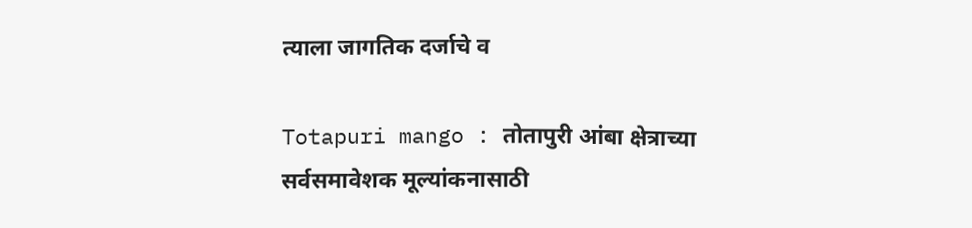त्याला जागतिक दर्जाचे व

Totapuri mango : तोतापुरी आंबा क्षेत्राच्या सर्वसमावेशक मूल्यांकनासाठी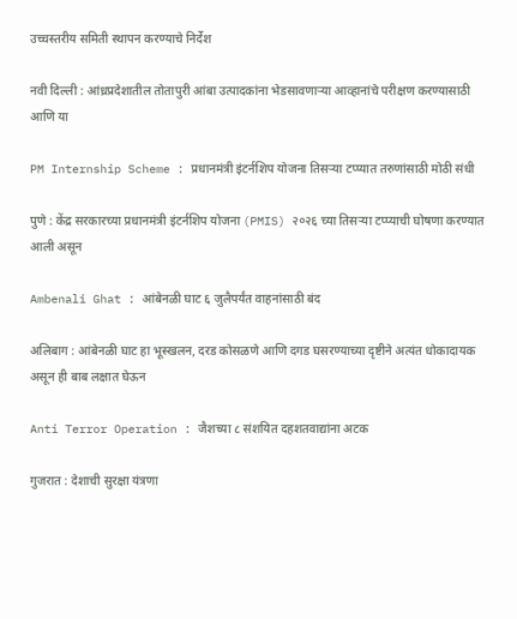उच्चस्तरीय समिती स्थापन करण्याचे निर्देश

नवी दिल्ली : आंध्रप्रदेशातील तोतापुरी आंबा उत्पादकांना भेडसावणाऱ्या आव्हानांचे परीक्षण करण्यासाठी आणि या

PM Internship Scheme : प्रधानमंत्री इंटर्नशिप योजना तिसऱ्या टप्प्यात तरुणांसाठी मोठी संधी

पुणे : केंद्र सरकारच्या प्रधानमंत्री इंटर्नशिप योजना (PMIS) २०२६ च्या तिसऱ्या टप्प्याची घोषणा करण्यात आली असून

Ambenali Ghat : आंबेनळी घाट ६ जुलैपर्यंत वाहनांसाठी बंद

अलिबाग : आंबेनळी घाट हा भूस्खलन, दरड कोसळणे आणि दगड घसरण्याच्या दृष्टीने अत्यंत धोकादायक असून ही बाब लक्षात घेऊन

Anti Terror Operation : जैशच्या ८ संशयित दहशतवाद्यांना अटक

गुजरात : देशाची सुरक्षा यंत्रणा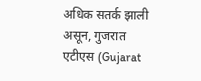अधिक सतर्क झाली असून, गुजरात एटीएस (Gujarat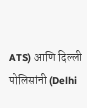ATS) आणि दिल्ली पोलिसांनी (Delhi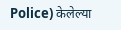Police) केलेल्या